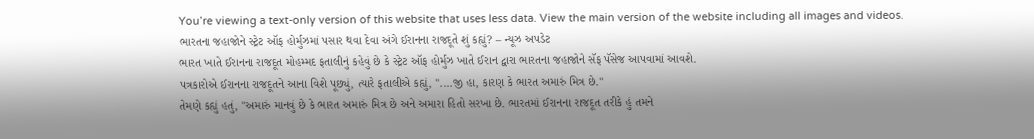You’re viewing a text-only version of this website that uses less data. View the main version of the website including all images and videos.
ભારતના જહાજોને સ્ટ્રેટ ઑફ હોર્મુઝમાં પસાર થવા દેવા અંગે ઈરાનના રાજદૂતે શું કહ્યું? – ન્યૂઝ અપડેટ
ભારત ખાતે ઈરાનના રાજદૂત મોહમ્મદ ફતાલીનું કહેવું છે કે સ્ટ્રેટ ઑફ હોર્મુઝ ખાતે ઈરાન દ્વારા ભારતના જહાજોને સૅફ પૅસેજ આપવામાં આવશે.
પત્રકારોએ ઈરાનના રાજદૂતને આના વિશે પૂછ્યું, ત્યારે ફતાલીએ કહ્યું, "....જી હા, કારણ કે ભારત અમારું મિત્ર છે."
તેમણે કહ્યું હતું, "અમારું માનવું છે કે ભારત અમારું મિત્ર છે અને અમારા હિતો સરખા છે. ભારતમાં ઈરાનના રાજદૂત તરીકે હું તમને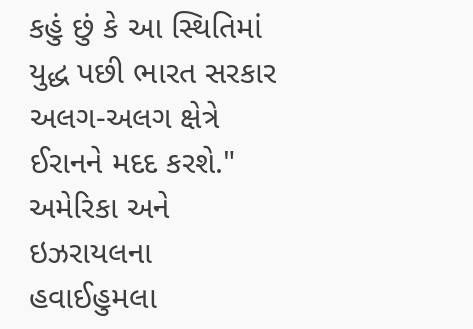કહું છું કે આ સ્થિતિમાં યુદ્ધ પછી ભારત સરકાર અલગ-અલગ ક્ષેત્રે ઈરાનને મદદ કરશે."
અમેરિકા અને ઇઝરાયલના હવાઈહુમલા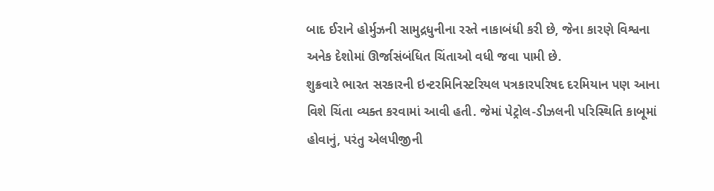બાદ ઈરાને હોર્મુઝની સામુદ્રધુનીના રસ્તે નાકાબંધી કરી છે, જેના કારણે વિશ્વના અનેક દેશોમાં ઊર્જાસંબંધિત ચિંતાઓ વધી જવા પામી છે.
શુક્રવારે ભારત સરકારની ઇન્ટરમિનિસ્ટરિયલ પત્રકારપરિષદ દરમિયાન પણ આના વિશે ચિંતા વ્યક્ત કરવામાં આવી હતી. જેમાં પેટ્રોલ-ડીઝલની પરિસ્થિતિ કાબૂમાં હોવાનું, પરંતુ એલપીજીની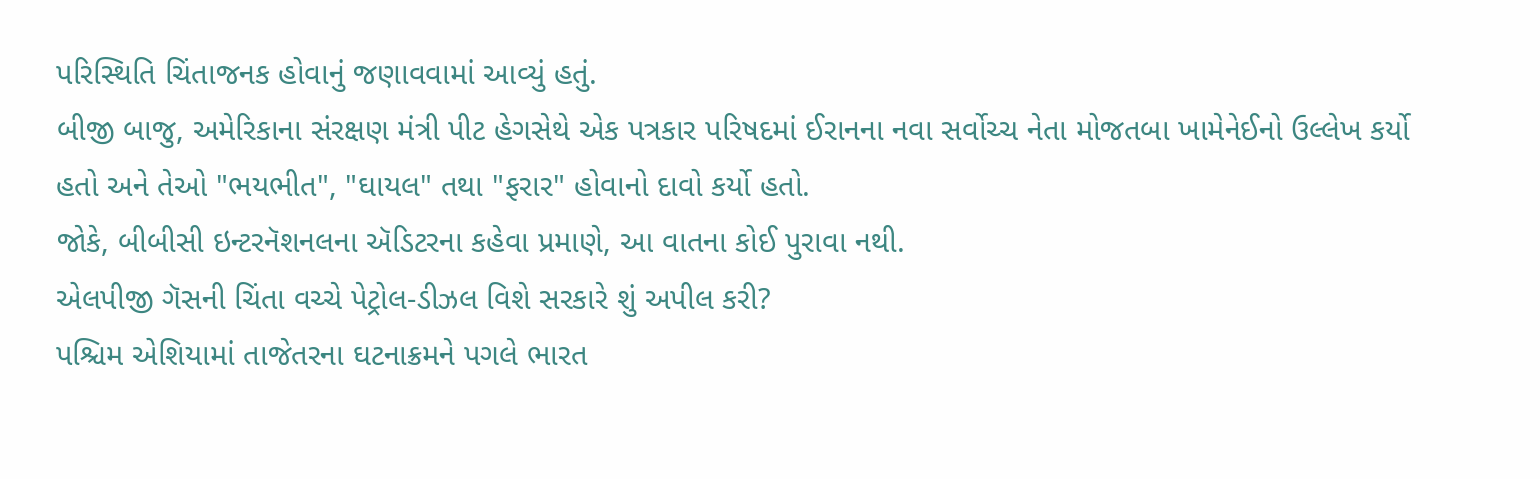પરિસ્થિતિ ચિંતાજનક હોવાનું જણાવવામાં આવ્યું હતું.
બીજી બાજુ, અમેરિકાના સંરક્ષણ મંત્રી પીટ હેગસેથે એક પત્રકાર પરિષદમાં ઈરાનના નવા સર્વોચ્ચ નેતા મોજતબા ખામેનેઈનો ઉલ્લેખ કર્યો હતો અને તેઓ "ભયભીત", "ઘાયલ" તથા "ફરાર" હોવાનો દાવો કર્યો હતો.
જોકે, બીબીસી ઇન્ટરનૅશનલના ઍડિટરના કહેવા પ્રમાણે, આ વાતના કોઈ પુરાવા નથી.
એલપીજી ગૅસની ચિંતા વચ્ચે પેટ્રોલ-ડીઝલ વિશે સરકારે શું અપીલ કરી?
પશ્ચિમ એશિયામાં તાજેતરના ઘટનાક્રમને પગલે ભારત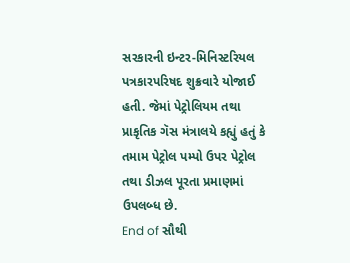સરકારની ઇન્ટર-મિનિસ્ટરિયલ પત્રકારપરિષદ શુક્રવારે યોજાઈ હતી. જેમાં પેટ્રોલિયમ તથા પ્રાકૃતિક ગૅસ મંત્રાલયે કહ્યું હતું કે તમામ પેટ્રોલ પમ્પો ઉપર પેટ્રોલ તથા ડીઝલ પૂરતા પ્રમાણમાં ઉપલબ્ધ છે.
End of સૌથી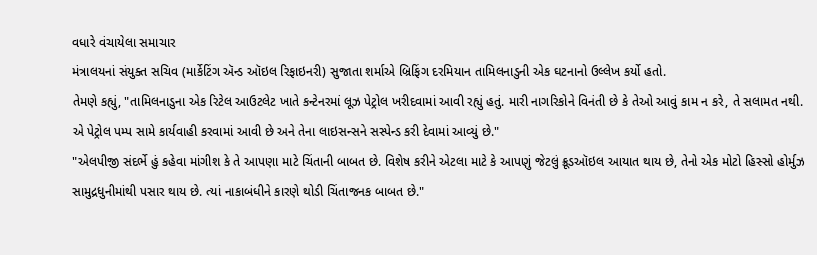વધારે વંચાયેલા સમાચાર
મંત્રાલયનાં સંયુક્ત સચિવ (માર્કેટિંગ ઍન્ડ ઑઇલ રિફાઇનરી) સુજાતા શર્માએ બ્રિફિંગ દરમિયાન તામિલનાડુની એક ઘટનાનો ઉલ્લેખ કર્યો હતો.
તેમણે કહ્યું, "તામિલનાડુના એક રિટેલ આઉટલેટ ખાતે કન્ટેનરમાં લૂઝ પેટ્રોલ ખરીદવામાં આવી રહ્યું હતું. મારી નાગરિકોને વિનંતી છે કે તેઓ આવું કામ ન કરે, તે સલામત નથી. એ પેટ્રોલ પમ્પ સામે કાર્યવાહી કરવામાં આવી છે અને તેના લાઇસન્સને સસ્પેન્ડ કરી દેવામાં આવ્યું છે."
"એલપીજી સંદર્ભે હું કહેવા માંગીશ કે તે આપણા માટે ચિંતાની બાબત છે. વિશેષ કરીને એટલા માટે કે આપણું જેટલું ક્રૂડઑઇલ આયાત થાય છે, તેનો એક મોટો હિસ્સો હોર્મુઝ સામુદ્રધુનીમાંથી પસાર થાય છે. ત્યાં નાકાબંધીને કારણે થોડી ચિંતાજનક બાબત છે."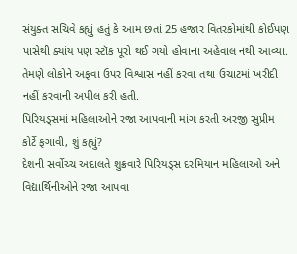સંયુક્ત સચિવે કહ્યું હતું કે આમ છતાં 25 હજાર વિતરકોમાંથી કોઈપણ પાસેથી ક્યાંય પણ સ્ટૉક પૂરો થઈ ગયો હોવાના અહેવાલ નથી આવ્યા.
તેમણે લોકોને અફવા ઉપર વિશ્વાસ નહીં કરવા તથા ઉચાટમાં ખરીદી નહીં કરવાની અપીલ કરી હતી.
પિરિયડ્સમાં મહિલાઓને રજા આપવાની માંગ કરતી અરજી સુપ્રીમ કોર્ટે ફગાવી, શું કહ્યું?
દેશની સર્વોચ્ચ અદાલતે શુક્રવારે પિરિયડ્સ દરમિયાન મહિલાઓ અને વિદ્યાર્થિનીઓને રજા આપવા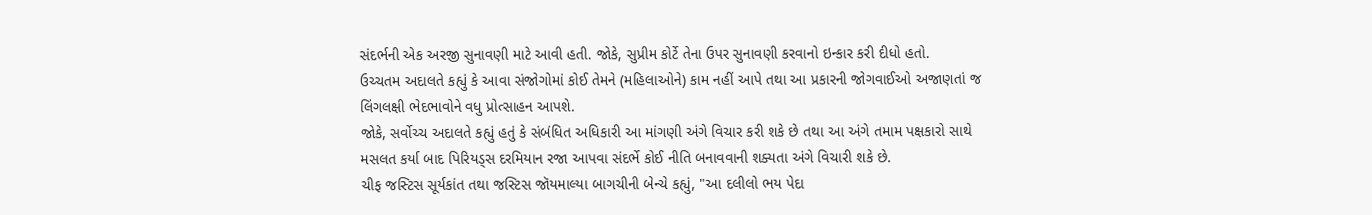સંદર્ભની એક અરજી સુનાવણી માટે આવી હતી. જોકે, સુપ્રીમ કોર્ટે તેના ઉપર સુનાવણી કરવાનો ઇન્કાર કરી દીધો હતો.
ઉચ્ચતમ અદાલતે કહ્યું કે આવા સંજોગોમાં કોઈ તેમને (મહિલાઓને) કામ નહીં આપે તથા આ પ્રકારની જોગવાઈઓ અજાણતાં જ લિંગલક્ષી ભેદભાવોને વધુ પ્રોત્સાહન આપશે.
જોકે, સર્વોચ્ચ અદાલતે કહ્યું હતું કે સંબંધિત અધિકારી આ માંગણી અંગે વિચાર કરી શકે છે તથા આ અંગે તમામ પક્ષકારો સાથે મસલત કર્યા બાદ પિરિયડ્સ દરમિયાન રજા આપવા સંદર્ભે કોઈ નીતિ બનાવવાની શક્યતા અંગે વિચારી શકે છે.
ચીફ જસ્ટિસ સૂર્યકાંત તથા જસ્ટિસ જૉયમાલ્યા બાગચીની બેન્ચે કહ્યું, "આ દલીલો ભય પેદા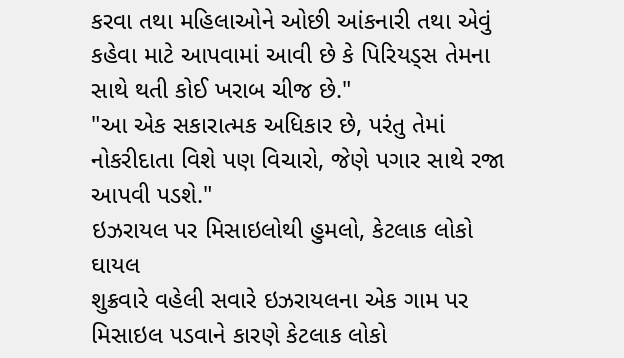કરવા તથા મહિલાઓને ઓછી આંકનારી તથા એવું કહેવા માટે આપવામાં આવી છે કે પિરિયડ્સ તેમના સાથે થતી કોઈ ખરાબ ચીજ છે."
"આ એક સકારાત્મક અધિકાર છે, પરંતુ તેમાં નોકરીદાતા વિશે પણ વિચારો, જેણે પગાર સાથે રજા આપવી પડશે."
ઇઝરાયલ પર મિસાઇલોથી હુમલો, કેટલાક લોકો ઘાયલ
શુક્રવારે વહેલી સવારે ઇઝરાયલના એક ગામ પર મિસાઇલ પડવાને કારણે કેટલાક લોકો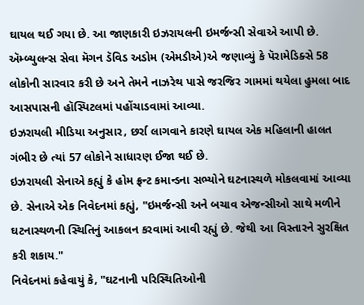ઘાયલ થઈ ગયા છે. આ જાણકારી ઇઝરાયલની ઇમર્જન્સી સેવાએ આપી છે.
ઍમ્બ્યુલન્સ સેવા મૅગન ડૅવિડ અડોમ (એમડીએ)એ જણાવ્યું કે પૅરામેડિક્સે 58 લોકોની સારવાર કરી છે અને તેમને નાઝરેથ પાસે જરજિર ગામમાં થયેલા હુમલા બાદ આસપાસની હૉસ્પિટલમાં પહોંચાડવામાં આવ્યા.
ઇઝરાયલી મીડિયા અનુસાર, છર્રા લાગવાને કારણે ઘાયલ એક મહિલાની હાલત ગંભીર છે ત્યાં 57 લોકોને સાધારણ ઈજા થઈ છે.
ઇઝરાયલી સેનાએ કહ્યું કે હોમ ફ્રન્ટ કમાન્ડના સભ્યોને ઘટનાસ્થળે મોકલવામાં આવ્યા છે. સેનાએ એક નિવેદનમાં કહ્યું, "ઇમર્જન્સી અને બચાવ એજન્સીઓ સાથે મળીને ઘટનાસ્થળની સ્થિતિનું આકલન કરવામાં આવી રહ્યું છે. જેથી આ વિસ્તારને સુરક્ષિત કરી શકાય."
નિવેદનમાં કહેવાયું કે, "ઘટનાની પરિસ્થિતિઓની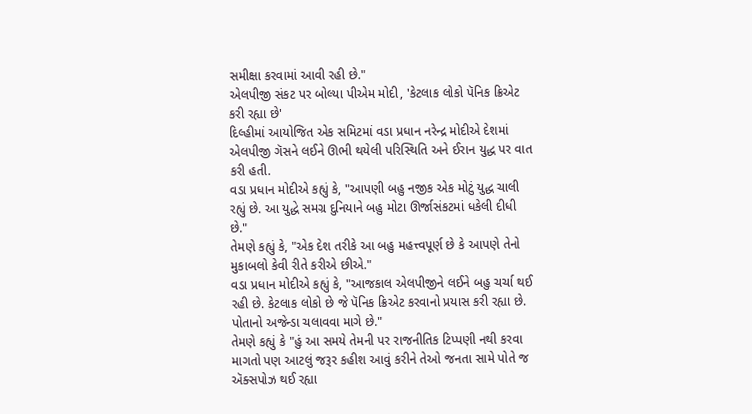સમીક્ષા કરવામાં આવી રહી છે."
એલપીજી સંકટ પર બોલ્યા પીએમ મોદી, 'કેટલાક લોકો પૅનિક ક્રિએટ કરી રહ્યા છે'
દિલ્હીમાં આયોજિત એક સમિટમાં વડા પ્રધાન નરેન્દ્ર મોદીએ દેશમાં એલપીજી ગૅસને લઈને ઊભી થયેલી પરિસ્થિતિ અને ઈરાન યુદ્ધ પર વાત કરી હતી.
વડા પ્રધાન મોદીએ કહ્યું કે, "આપણી બહુ નજીક એક મોટું યુદ્ધ ચાલી રહ્યું છે. આ યુદ્ધે સમગ્ર દુનિયાને બહુ મોટા ઊર્જાસંકટમાં ધકેલી દીધી છે."
તેમણે કહ્યું કે, "એક દેશ તરીકે આ બહુ મહત્ત્વપૂર્ણ છે કે આપણે તેનો મુકાબલો કેવી રીતે કરીએ છીએ."
વડા પ્રધાન મોદીએ કહ્યું કે, "આજકાલ એલપીજીને લઈને બહુ ચર્ચા થઈ રહી છે. કેટલાક લોકો છે જે પૅનિક ક્રિએટ કરવાનો પ્રયાસ કરી રહ્યા છે. પોતાનો અજેન્ડા ચલાવવા માગે છે."
તેમણે કહ્યું કે "હું આ સમયે તેમની પર રાજનીતિક ટિપ્પણી નથી કરવા માગતો પણ આટલું જરૂર કહીશ આવું કરીને તેઓ જનતા સામે પોતે જ ઍક્સપોઝ થઈ રહ્યા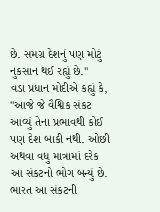છે. સમગ્ર દેશનું પણ મોટું નુકસાન થઈ રહ્યું છે."
વડા પ્રધાન મોદીએ કહ્યું કે, "આજે જે વૈશ્વિક સંકટ આવ્યું તેના પ્રભાવથી કોઈ પણ દેશ બાકી નથી. ઓછી અથવા વધુ માત્રામાં દરેક આ સંકટનો ભોગ બન્યું છે. ભારત આ સંકટની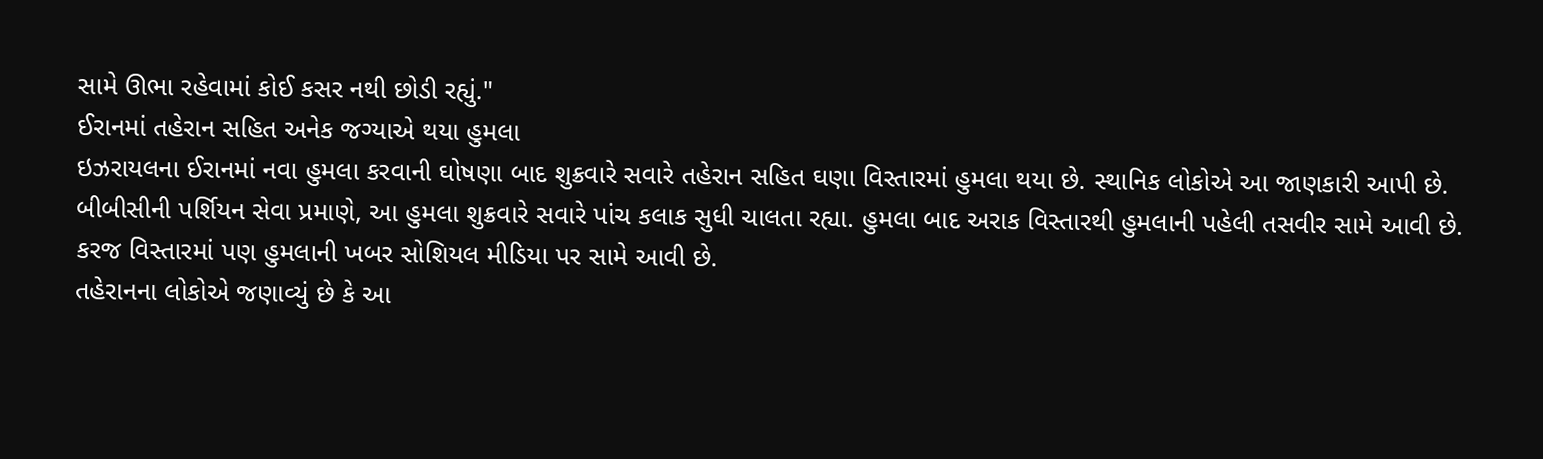સામે ઊભા રહેવામાં કોઈ કસર નથી છોડી રહ્યું."
ઈરાનમાં તહેરાન સહિત અનેક જગ્યાએ થયા હુમલા
ઇઝરાયલના ઈરાનમાં નવા હુમલા કરવાની ઘોષણા બાદ શુક્રવારે સવારે તહેરાન સહિત ઘણા વિસ્તારમાં હુમલા થયા છે. સ્થાનિક લોકોએ આ જાણકારી આપી છે.
બીબીસીની પર્શિયન સેવા પ્રમાણે, આ હુમલા શુક્રવારે સવારે પાંચ કલાક સુધી ચાલતા રહ્યા. હુમલા બાદ અરાક વિસ્તારથી હુમલાની પહેલી તસવીર સામે આવી છે.
કરજ વિસ્તારમાં પણ હુમલાની ખબર સોશિયલ મીડિયા પર સામે આવી છે.
તહેરાનના લોકોએ જણાવ્યું છે કે આ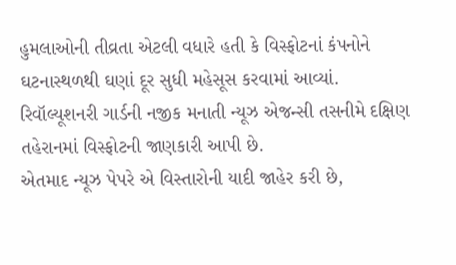હુમલાઓની તીવ્રતા એટલી વધારે હતી કે વિસ્ફોટનાં કંપનોને ઘટનાસ્થળથી ઘણાં દૂર સુધી મહેસૂસ કરવામાં આવ્યાં.
રિવૉલ્યૂશનરી ગાર્ડની નજીક મનાતી ન્યૂઝ એજન્સી તસનીમે દક્ષિણ તહેરાનમાં વિસ્ફોટની જાણકારી આપી છે.
એતમાદ ન્યૂઝ પેપરે એ વિસ્તારોની યાદી જાહેર કરી છે,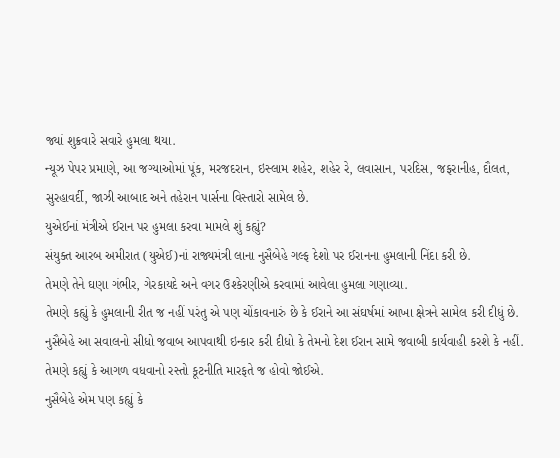જ્યાં શુક્રવારે સવારે હુમલા થયા.
ન્યૂઝ પેપર પ્રમાણે, આ જગ્યાઓમાં પૂંક, મરજદરાન, ઇસ્લામ શહેર, શહેર રે, લવાસાન, પરદિસ, જફરાનીહ, દૌલત, સુરહાવર્દી, જાઝી આબાદ અને તહેરાન પાર્સના વિસ્તારો સામેલ છે.
યુએઈનાં મંત્રીએ ઈરાન પર હુમલા કરવા મામલે શું કહ્યું?
સંયુક્ત આરબ અમીરાત (યુએઈ)નાં રાજ્યમંત્રી લાના નુસૈબેહે ગલ્ફ દેશો પર ઈરાનના હુમલાની નિંદા કરી છે.
તેમણે તેને ઘણા ગંભીર, ગેરકાયદે અને વગર ઉશ્કેરણીએ કરવામાં આવેલા હુમલા ગણાવ્યા.
તેમણે કહ્યું કે હુમલાની રીત જ નહીં પરંતુ એ પણ ચોંકાવનારું છે કે ઈરાને આ સંઘર્ષમાં આખા ક્ષેત્રને સામેલ કરી દીધું છે.
નુસૈબેહે આ સવાલનો સીધો જવાબ આપવાથી ઇન્કાર કરી દીધો કે તેમનો દેશ ઈરાન સામે જવાબી કાર્યવાહી કરશે કે નહીં. તેમણે કહ્યું કે આગળ વધવાનો રસ્તો કૂટનીતિ મારફતે જ હોવો જોઈએ.
નુસૈબેહે એમ પણ કહ્યું કે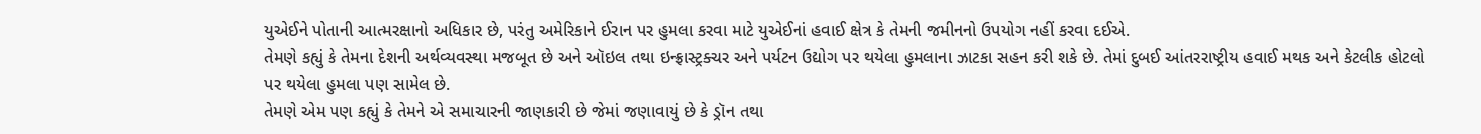યુએઈને પોતાની આત્મરક્ષાનો અધિકાર છે, પરંતુ અમેરિકાને ઈરાન પર હુમલા કરવા માટે યુએઈનાં હવાઈ ક્ષેત્ર કે તેમની જમીનનો ઉપયોગ નહીં કરવા દઈએ.
તેમણે કહ્યું કે તેમના દેશની અર્થવ્યવસ્થા મજબૂત છે અને ઑઇલ તથા ઇન્ફ્રાસ્ટ્રક્ચર અને પર્યટન ઉદ્યોગ પર થયેલા હુમલાના ઝાટકા સહન કરી શકે છે. તેમાં દુબઈ આંતરરાષ્ટ્રીય હવાઈ મથક અને કેટલીક હોટલો પર થયેલા હુમલા પણ સામેલ છે.
તેમણે એમ પણ કહ્યું કે તેમને એ સમાચારની જાણકારી છે જેમાં જણાવાયું છે કે ડ્રૉન તથા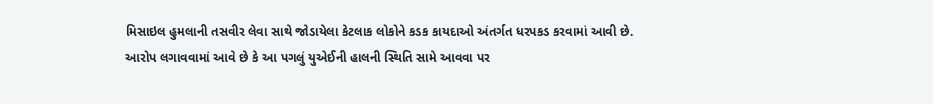મિસાઇલ હુમલાની તસવીર લેવા સાથે જોડાયેલા કેટલાક લોકોને કડક કાયદાઓ અંતર્ગત ધરપકડ કરવામાં આવી છે.
આરોપ લગાવવામાં આવે છે કે આ પગલું યુએઈની હાલની સ્થિતિ સામે આવવા પર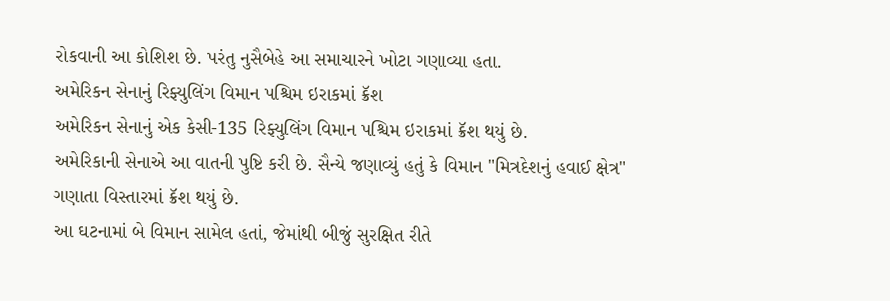રોકવાની આ કોશિશ છે. પરંતુ નુસૈબેહે આ સમાચારને ખોટા ગણાવ્યા હતા.
અમેરિકન સેનાનું રિફ્યુલિંગ વિમાન પશ્ચિમ ઇરાકમાં ક્રૅશ
અમેરિકન સેનાનું એક કેસી-135 રિફ્યુલિંગ વિમાન પશ્ચિમ ઇરાકમાં ક્રૅશ થયું છે.
અમેરિકાની સેનાએ આ વાતની પુષ્ટિ કરી છે. સૈન્યે જણાવ્યું હતું કે વિમાન "મિત્રદેશનું હવાઈ ક્ષેત્ર" ગણાતા વિસ્તારમાં ક્રૅશ થયું છે.
આ ઘટનામાં બે વિમાન સામેલ હતાં, જેમાંથી બીજું સુરક્ષિત રીતે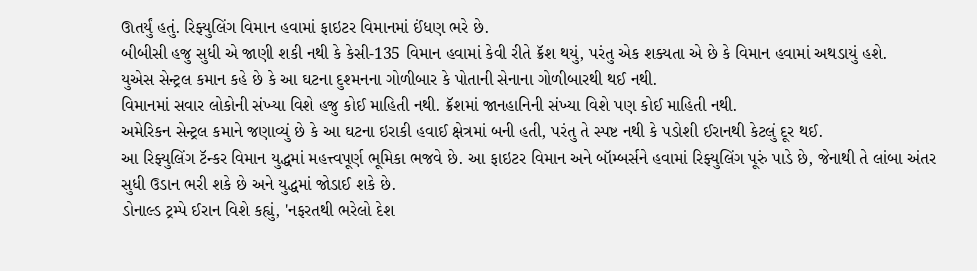ઊતર્યું હતું. રિફ્યુલિંગ વિમાન હવામાં ફાઇટર વિમાનમાં ઈંધણ ભરે છે.
બીબીસી હજુ સુધી એ જાણી શકી નથી કે કેસી-135 વિમાન હવામાં કેવી રીતે ક્રૅશ થયું, પરંતુ એક શક્યતા એ છે કે વિમાન હવામાં અથડાયું હશે.
યુએસ સેન્ટ્રલ કમાન કહે છે કે આ ઘટના દુશ્મનના ગોળીબાર કે પોતાની સેનાના ગોળીબારથી થઈ નથી.
વિમાનમાં સવાર લોકોની સંખ્યા વિશે હજુ કોઈ માહિતી નથી. ક્રૅશમાં જાનહાનિની સંખ્યા વિશે પણ કોઈ માહિતી નથી.
અમેરિકન સેન્ટ્રલ કમાને જણાવ્યું છે કે આ ઘટના ઇરાકી હવાઈ ક્ષેત્રમાં બની હતી, પરંતુ તે સ્પષ્ટ નથી કે પડોશી ઈરાનથી કેટલું દૂર થઈ.
આ રિફ્યુલિંગ ટૅન્કર વિમાન યુદ્ધમાં મહત્ત્વપૂર્ણ ભૂમિકા ભજવે છે. આ ફાઇટર વિમાન અને બૉમ્બર્સને હવામાં રિફ્યુલિંગ પૂરું પાડે છે, જેનાથી તે લાંબા અંતર સુધી ઉડાન ભરી શકે છે અને યુદ્ધમાં જોડાઈ શકે છે.
ડોનાલ્ડ ટ્રમ્પે ઈરાન વિશે કહ્યું, 'નફરતથી ભરેલો દેશ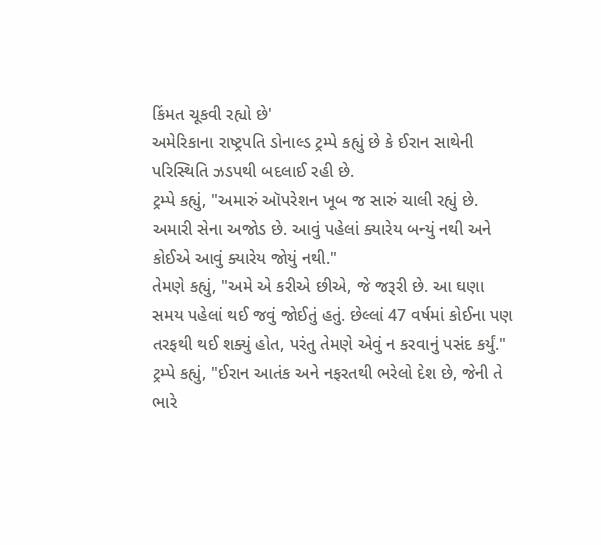કિંમત ચૂકવી રહ્યો છે'
અમેરિકાના રાષ્ટ્રપતિ ડોનાલ્ડ ટ્રમ્પે કહ્યું છે કે ઈરાન સાથેની પરિસ્થિતિ ઝડપથી બદલાઈ રહી છે.
ટ્રમ્પે કહ્યું, "અમારું ઑપરેશન ખૂબ જ સારું ચાલી રહ્યું છે. અમારી સેના અજોડ છે. આવું પહેલાં ક્યારેય બન્યું નથી અને કોઈએ આવું ક્યારેય જોયું નથી."
તેમણે કહ્યું, "અમે એ કરીએ છીએ, જે જરૂરી છે. આ ઘણા સમય પહેલાં થઈ જવું જોઈતું હતું. છેલ્લાં 47 વર્ષમાં કોઈના પણ તરફથી થઈ શક્યું હોત, પરંતુ તેમણે એવું ન કરવાનું પસંદ કર્યું."
ટ્રમ્પે કહ્યું, "ઈરાન આતંક અને નફરતથી ભરેલો દેશ છે, જેની તે ભારે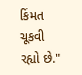કિંમત ચૂકવી રહ્યો છે."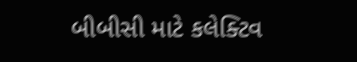બીબીસી માટે કલેક્ટિવ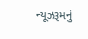ન્યૂઝરૂમનું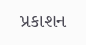પ્રકાશન